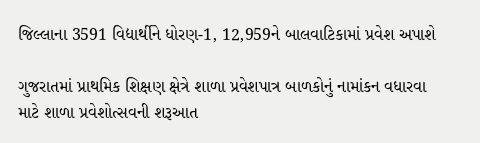જિલ્લાના 3591 વિદ્યાર્થીને ધોરણ-1, 12,959ને બાલવાટિકામાં પ્રવેશ અપાશે

ગુજરાતમાં પ્રાથમિક શિક્ષણ ક્ષેત્રે શાળા પ્રવેશપાત્ર બાળકોનું નામાંકન વધારવા માટે શાળા પ્રવેશોત્સવની શરૂઆત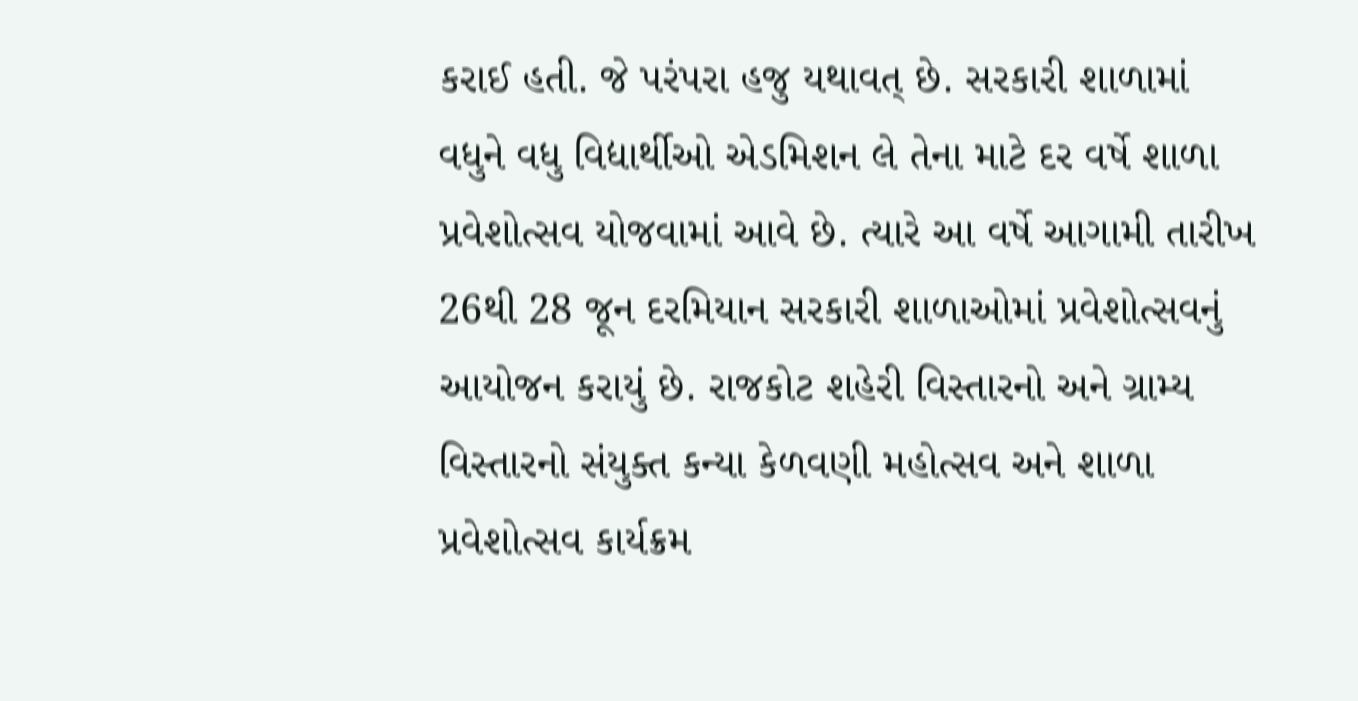કરાઈ હતી. જે પરંપરા હજુ યથાવત્ છે. સરકારી શાળામાં વધુને વધુ વિદ્યાર્થીઓ એડમિશન લે તેના માટે દર વર્ષે શાળા પ્રવેશોત્સવ યોજવામાં આવે છે. ત્યારે આ વર્ષે આગામી તારીખ 26થી 28 જૂન દરમિયાન સરકારી શાળાઓમાં પ્રવેશોત્સવનું આયોજન કરાયું છે. રાજકોટ શહેરી વિસ્તારનો અને ગ્રામ્ય વિસ્તારનો સંયુક્ત કન્યા કેળવણી મહોત્સવ અને શાળા પ્રવેશોત્સવ કાર્યક્રમ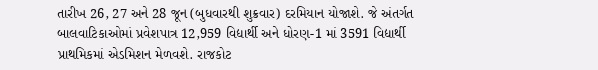તારીખ 26, 27 અને 28 જૂન (બુધવારથી શુક્રવાર) દરમિયાન યોજાશે. જે અંતર્ગત બાલવાટિકાઓમાં પ્રવેશપાત્ર 12,959 વિદ્યાર્થી અને ધોરણ-1 માં 3591 વિદ્યાર્થી પ્રાથમિકમાં એડમિશન મેળવશે. રાજકોટ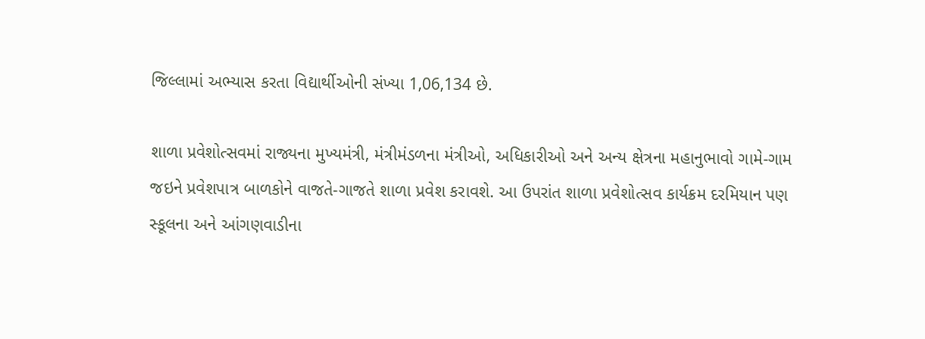જિલ્લામાં અભ્યાસ કરતા વિદ્યાર્થીઓની સંખ્યા 1,06,134 છે.

શાળા પ્રવેશોત્સવમાં રાજ્યના મુખ્યમંત્રી, મંત્રીમંડળના મંત્રીઓ, અધિકારીઓ અને અન્ય ક્ષેત્રના મહાનુભાવો ગામે-ગામ જઇને પ્રવેશપાત્ર બાળકોને વાજતે-ગાજતે શાળા પ્રવેશ કરાવશે. આ ઉપરાંત શાળા પ્રવેશોત્સવ કાર્યક્રમ દરમિયાન પણ સ્કૂલના અને આંગણવાડીના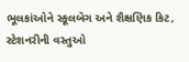ભૂલકાંઓને સ્કૂલબેગ અને શૈક્ષણિક કિટ, સ્ટેશનરીની વસ્તુઓ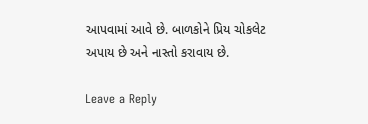આપવામાં આવે છે. બાળકોને પ્રિય ચોકલેટ અપાય છે અને નાસ્તો કરાવાય છે.

Leave a Reply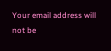Your email address will not be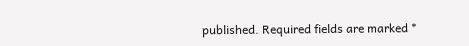published. Required fields are marked *